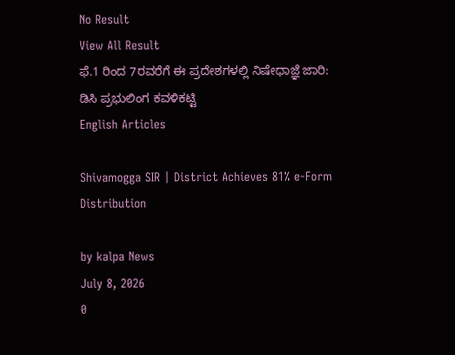No Result
View All Result
ಫೆ.1 ರಿಂದ 7ರವರೆಗೆ ಈ ಪ್ರದೇಶಗಳಲ್ಲಿ ನಿಷೇಧಾಜ್ಞೆ ಜಾರಿ: ಡಿಸಿ ಪ್ರಭುಲಿಂಗ ಕವಳಿಕಟ್ಟಿ
English Articles

Shivamogga SIR | District Achieves 81% e-Form Distribution

by kalpa News
July 8, 2026
0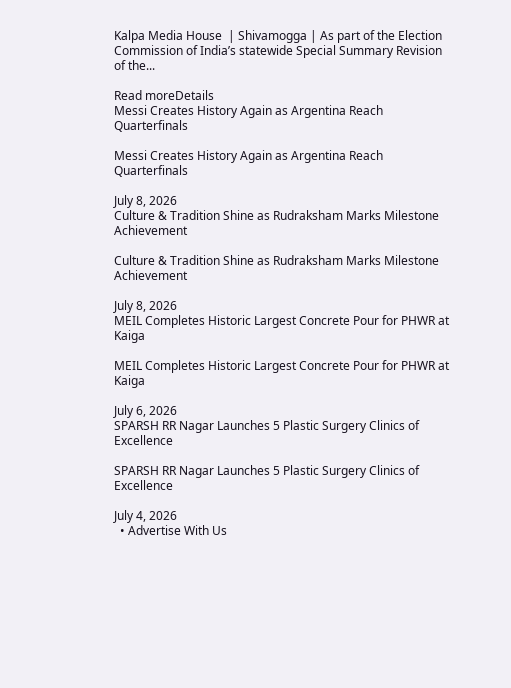Kalpa Media House  | Shivamogga | As part of the Election Commission of India’s statewide Special Summary Revision of the...

Read moreDetails
Messi Creates History Again as Argentina Reach Quarterfinals

Messi Creates History Again as Argentina Reach Quarterfinals

July 8, 2026
Culture & Tradition Shine as Rudraksham Marks Milestone Achievement

Culture & Tradition Shine as Rudraksham Marks Milestone Achievement

July 8, 2026
MEIL Completes Historic Largest Concrete Pour for PHWR at Kaiga

MEIL Completes Historic Largest Concrete Pour for PHWR at Kaiga

July 6, 2026
SPARSH RR Nagar Launches 5 Plastic Surgery Clinics of Excellence

SPARSH RR Nagar Launches 5 Plastic Surgery Clinics of Excellence

July 4, 2026
  • Advertise With Us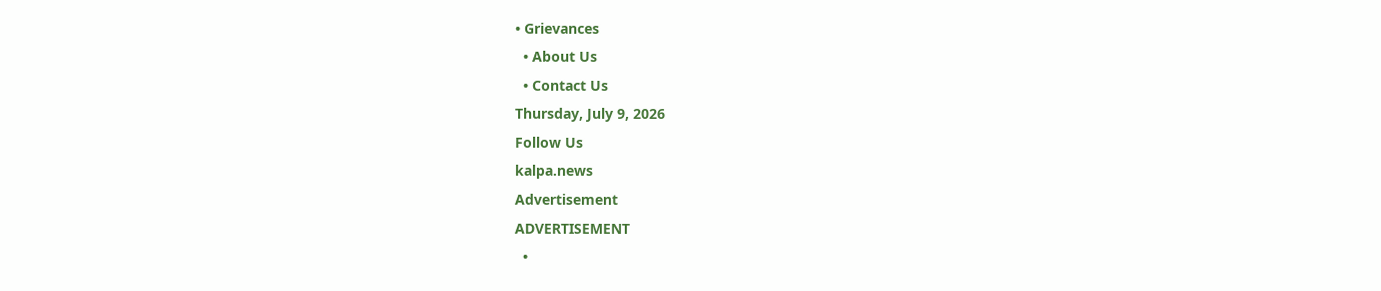• Grievances
  • About Us
  • Contact Us
Thursday, July 9, 2026
Follow Us
kalpa.news
Advertisement
ADVERTISEMENT
  •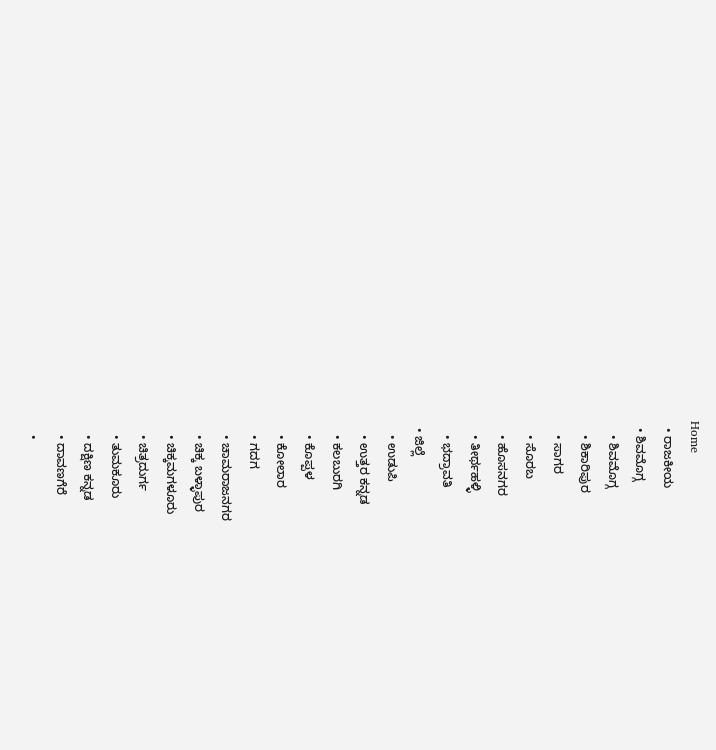Home
  • ರಾಜಕೀಯ
  • ಶಿವಮೊಗ್ಗ
    • ಶಿವಮೊಗ್ಗ
    • ಶಿಕಾರಿಪುರ
    • ಸಾಗರ
    • ಸೊರಬ
    • ಹೊಸನಗರ
    • ತೀರ್ಥಹಳ್ಳಿ
    • ಭದ್ರಾವತಿ
  • ಜಿಲ್ಲೆ
    • ಉಡುಪಿ
    • ಉತ್ತರ ಕನ್ನಡ
    • ಕಲಬುರಗಿ
    • ಕೊಪ್ಪಳ
    • ಕೋಲಾರ
    • ಗದಗ
    • ಚಾಮರಾಜನಗರ
    • ಚಿಕ್ಕ ಬಳ್ಳಾಪುರ
    • ಚಿಕ್ಕಮಗಳೂರು
    • ಚಿತ್ರದುರ್ಗ
    • ತುಮಕೂರು
    • ದಕ್ಷಿಣ ಕನ್ನಡ
    • ದಾವಣಗೆರೆ
    •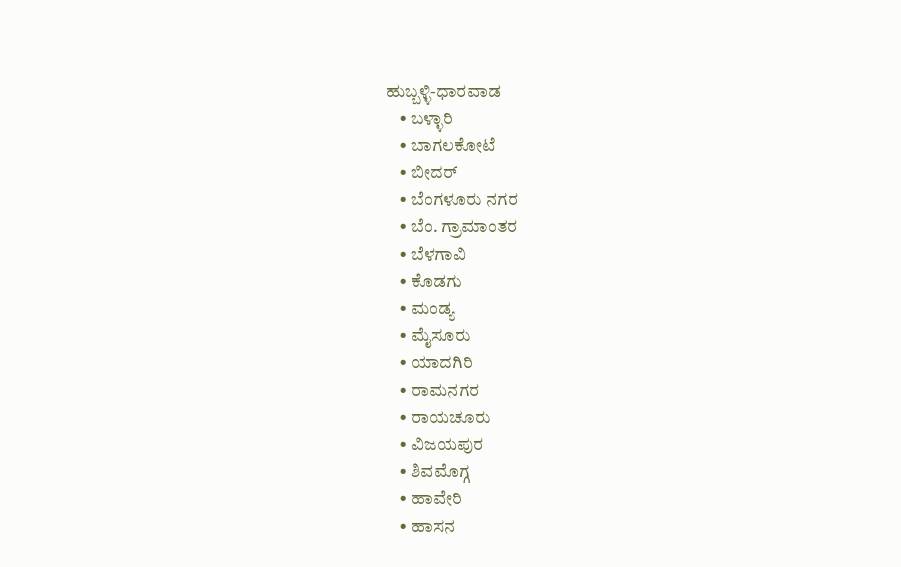ಹುಬ್ಬಳ್ಳಿ-ಧಾರವಾಡ
    • ಬಳ್ಳಾರಿ
    • ಬಾಗಲಕೋಟೆ
    • ಬೀದರ್
    • ಬೆಂಗಳೂರು ನಗರ
    • ಬೆಂ. ಗ್ರಾಮಾಂತರ
    • ಬೆಳಗಾವಿ
    • ಕೊಡಗು
    • ಮಂಡ್ಯ
    • ಮೈಸೂರು
    • ಯಾದಗಿರಿ
    • ರಾಮನಗರ
    • ರಾಯಚೂರು
    • ವಿಜಯಪುರ
    • ಶಿವಮೊಗ್ಗ
    • ಹಾವೇರಿ
    • ಹಾಸನ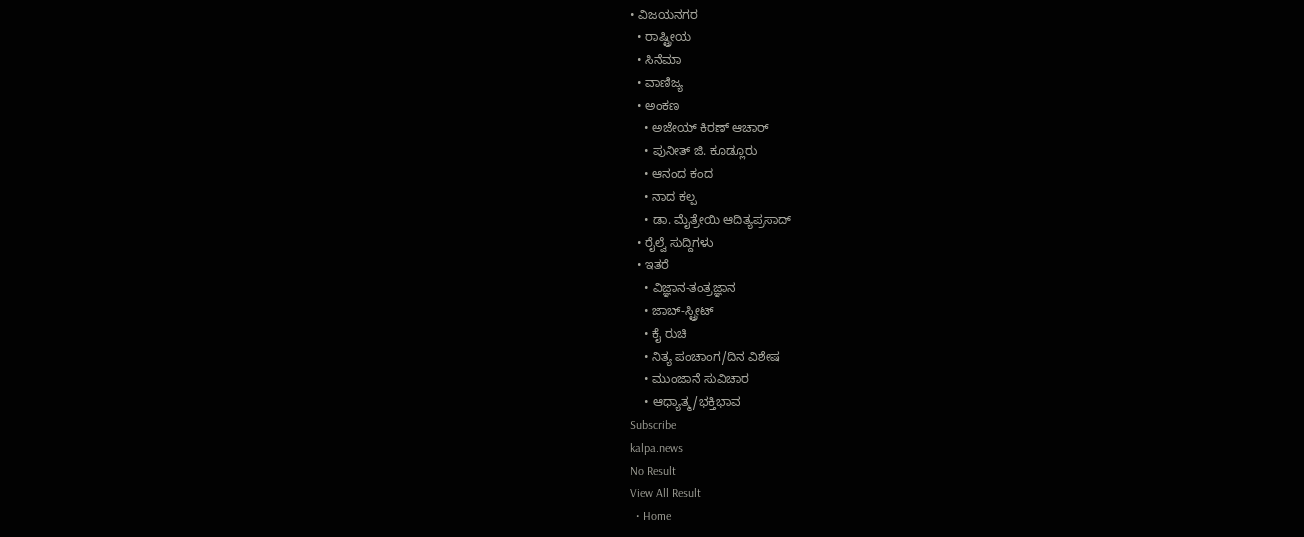• ವಿಜಯನಗರ
  • ರಾಷ್ಟ್ರೀಯ
  • ಸಿನೆಮಾ
  • ವಾಣಿಜ್ಯ
  • ಅಂಕಣ
    • ಅಜೇಯ್ ಕಿರಣ್ ಆಚಾರ್
    • ಪುನೀತ್ ಜಿ. ಕೂಡ್ಲೂರು
    • ಆನಂದ ಕಂದ
    • ನಾದ ಕಲ್ಪ
    • ಡಾ. ಮೈತ್ರೇಯಿ ಆದಿತ್ಯಪ್ರಸಾದ್
  • ರೈಲ್ವೆ ಸುದ್ದಿಗಳು
  • ಇತರೆ
    • ವಿಜ್ಞಾನ-ತಂತ್ರಜ್ಞಾನ
    • ಜಾಬ್-ಸ್ಟ್ರೀಟ್
    • ಕೈ ರುಚಿ
    • ನಿತ್ಯ ಪಂಚಾಂಗ/ದಿನ ವಿಶೇಷ
    • ಮುಂಜಾನೆ ಸುವಿಚಾರ
    • ಆಧ್ಯಾತ್ಮ/ಭಕ್ತಿಭಾವ
Subscribe
kalpa.news
No Result
View All Result
  • Home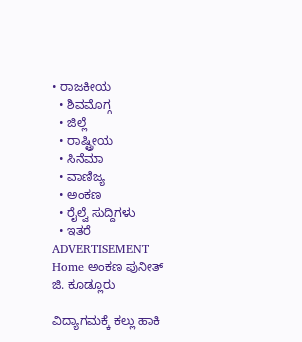• ರಾಜಕೀಯ
  • ಶಿವಮೊಗ್ಗ
  • ಜಿಲ್ಲೆ
  • ರಾಷ್ಟ್ರೀಯ
  • ಸಿನೆಮಾ
  • ವಾಣಿಜ್ಯ
  • ಅಂಕಣ
  • ರೈಲ್ವೆ ಸುದ್ದಿಗಳು
  • ಇತರೆ
ADVERTISEMENT
Home ಅಂಕಣ ಪುನೀತ್ ಜಿ. ಕೂಡ್ಲೂರು

ವಿದ್ಯಾಗಮಕ್ಕೆ ಕಲ್ಲು ಹಾಕಿ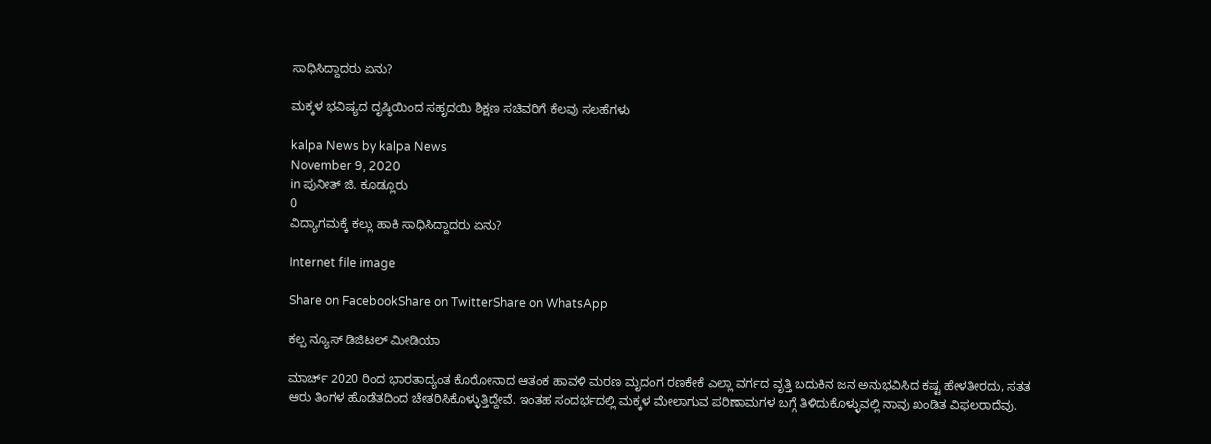ಸಾಧಿಸಿದ್ದಾದರು ಏನು?

ಮಕ್ಕಳ ಭವಿಷ್ಯದ ದೃಷ್ಠಿಯಿಂದ ಸಹೃದಯಿ ಶಿಕ್ಷಣ ಸಚಿವರಿಗೆ ಕೆಲವು ಸಲಹೆಗಳು

kalpa News by kalpa News
November 9, 2020
in ಪುನೀತ್ ಜಿ. ಕೂಡ್ಲೂರು
0
ವಿದ್ಯಾಗಮಕ್ಕೆ ಕಲ್ಲು ಹಾಕಿ ಸಾಧಿಸಿದ್ದಾದರು ಏನು?

Internet file image

Share on FacebookShare on TwitterShare on WhatsApp

ಕಲ್ಪ ನ್ಯೂಸ್ ಡಿಜಿಟಲ್ ಮೀಡಿಯಾ

ಮಾರ್ಚ್ 2020 ರಿಂದ ಭಾರತಾದ್ಯಂತ ಕೊರೋನಾದ ಆತಂಕ ಹಾವಳಿ ಮರಣ ಮೃದಂಗ ರಣಕೇಕೆ ಎಲ್ಲಾ ವರ್ಗದ ವೃತ್ತಿ ಬದುಕಿನ ಜನ ಅನುಭವಿಸಿದ ಕಷ್ಟ ಹೇಳತೀರದು, ಸತತ ಆರು ತಿಂಗಳ ಹೊಡೆತದಿಂದ ಚೇತರಿಸಿಕೊಳ್ಳುತ್ತಿದ್ದೇವೆ. ಇಂತಹ ಸಂದರ್ಭದಲ್ಲಿ ಮಕ್ಕಳ ಮೇಲಾಗುವ ಪರಿಣಾಮಗಳ ಬಗ್ಗೆ ತಿಳಿದುಕೊಳ್ಳುವಲ್ಲಿ ನಾವು ಖಂಡಿತ ವಿಫಲರಾದೆವು.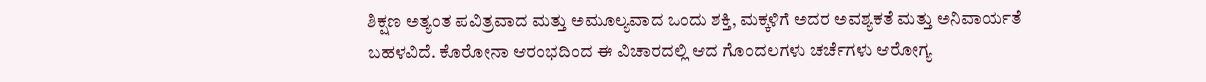ಶಿಕ್ಷಣ ಅತ್ಯಂತ ಪವಿತ್ರವಾದ ಮತ್ತು ಅಮೂಲ್ಯವಾದ ಒಂದು ಶಕ್ತಿ, ಮಕ್ಕಳಿಗೆ ಅದರ ಅವಶ್ಯಕತೆ ಮತ್ತು ಅನಿವಾರ್ಯತೆ ಬಹಳವಿದೆ. ಕೊರೋನಾ ಆರಂಭದಿಂದ ಈ ವಿಚಾರದಲ್ಲಿ ಆದ ಗೊಂದಲಗಳು ಚರ್ಚೆಗಳು ಆರೋಗ್ಯ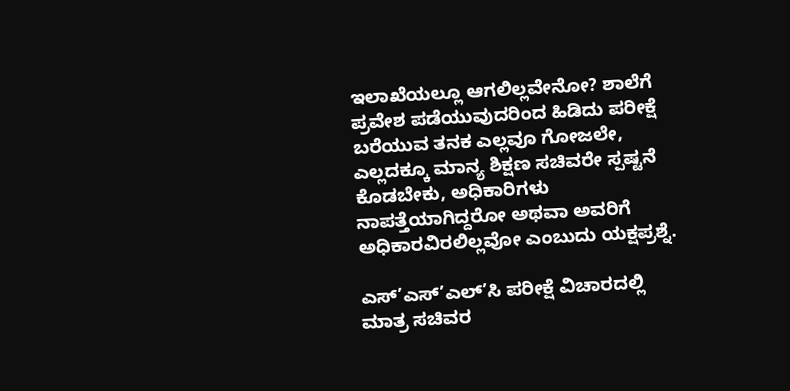ಇಲಾಖೆಯಲ್ಲೂ ಆಗಲಿಲ್ಲವೇನೋ? ಶಾಲೆಗೆ ಪ್ರವೇಶ ಪಡೆಯುವುದರಿಂದ ಹಿಡಿದು ಪರೀಕ್ಷೆ ಬರೆಯುವ ತನಕ ಎಲ್ಲವೂ ಗೋಜಲೇ, ಎಲ್ಲದಕ್ಕೂ ಮಾನ್ಯ ಶಿಕ್ಷಣ ಸಚಿವರೇ ಸ್ಪಷ್ಟನೆ ಕೊಡಬೇಕು, ಅಧಿಕಾರಿಗಳು ನಾಪತ್ತೆಯಾಗಿದ್ದರೋ ಅಥವಾ ಅವರಿಗೆ ಅಧಿಕಾರವಿರಲಿಲ್ಲವೋ ಎಂಬುದು ಯಕ್ಷಪ್ರಶ್ನೆ.

ಎಸ್’ಎಸ್’ಎಲ್’ಸಿ ಪರೀಕ್ಷೆ ವಿಚಾರದಲ್ಲಿ ಮಾತ್ರ ಸಚಿವರ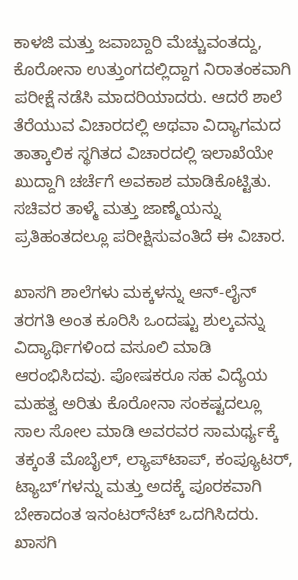ಕಾಳಜಿ ಮತ್ತು ಜವಾಬ್ದಾರಿ ಮೆಚ್ಚುವಂತದ್ದು, ಕೊರೋನಾ ಉತ್ತುಂಗದಲ್ಲಿದ್ದಾಗ ನಿರಾತಂಕವಾಗಿ ಪರೀಕ್ಷೆ ನಡೆಸಿ ಮಾದರಿಯಾದರು. ಆದರೆ ಶಾಲೆ ತೆರೆಯುವ ವಿಚಾರದಲ್ಲಿ ಅಥವಾ ವಿದ್ಯಾಗಮದ ತಾತ್ಕಾಲಿಕ ಸ್ಥಗಿತದ ವಿಚಾರದಲ್ಲಿ ಇಲಾಖೆಯೇ ಖುದ್ದಾಗಿ ಚರ್ಚೆಗೆ ಅವಕಾಶ ಮಾಡಿಕೊಟ್ಟಿತು. ಸಚಿವರ ತಾಳ್ಮೆ ಮತ್ತು ಜಾಣ್ಮೆಯನ್ನು ಪ್ರತಿಹಂತದಲ್ಲೂ ಪರೀಕ್ಷಿಸುವಂತಿದೆ ಈ ವಿಚಾರ.

ಖಾಸಗಿ ಶಾಲೆಗಳು ಮಕ್ಕಳನ್ನು ಆನ್-ಲೈನ್ ತರಗತಿ ಅಂತ ಕೂರಿಸಿ ಒಂದಷ್ಟು ಶುಲ್ಕವನ್ನು ವಿದ್ಯಾರ್ಥಿಗಳಿಂದ ವಸೂಲಿ ಮಾಡಿ ಆರಂಭಿಸಿದವು. ಪೋಷಕರೂ ಸಹ ವಿದ್ಯೆಯ ಮಹತ್ವ ಅರಿತು ಕೊರೋನಾ ಸಂಕಷ್ಟದಲ್ಲೂ ಸಾಲ ಸೋಲ ಮಾಡಿ ಅವರವರ ಸಾಮರ್ಥ್ಯಕ್ಕೆ ತಕ್ಕಂತೆ ಮೊಬೈಲ್, ಲ್ಯಾಪ್‌ಟಾಪ್, ಕಂಪ್ಯೂಟರ್, ಟ್ಯಾಬ್’ಗಳನ್ನು ಮತ್ತು ಅದಕ್ಕೆ ಪೂರಕವಾಗಿ ಬೇಕಾದಂತ ಇನಂಟರ್‌ನೆಟ್ ಒದಗಿಸಿದರು. ಖಾಸಗಿ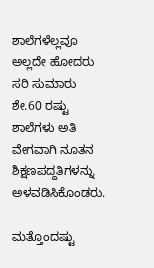ಶಾಲೆಗಳೆಲ್ಲವೂ ಅಲ್ಲದೇ ಹೋದರು ಸರಿ ಸುಮಾರು ಶೇ.60 ರಷ್ಟು ಶಾಲೆಗಳು ಅತಿ ವೇಗವಾಗಿ ನೂತನ ಶಿಕ್ಷಣಪದ್ದತಿಗಳನ್ನು ಅಳವಡಿಸಿಕೊಂಡರು.

ಮತ್ತೊಂದಷ್ಟು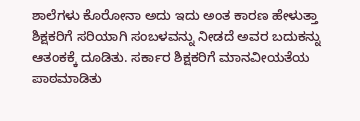ಶಾಲೆಗಳು ಕೊರೋನಾ ಅದು ಇದು ಅಂತ ಕಾರಣ ಹೇಳುತ್ತಾ ಶಿಕ್ಷಕರಿಗೆ ಸರಿಯಾಗಿ ಸಂಬಳವನ್ನು ನೀಡದೆ ಅವರ ಬದುಕನ್ನು ಆತಂಕಕ್ಕೆ ದೂಡಿತು. ಸರ್ಕಾರ ಶಿಕ್ಷಕರಿಗೆ ಮಾನವೀಯತೆಯ ಪಾಠಮಾಡಿತು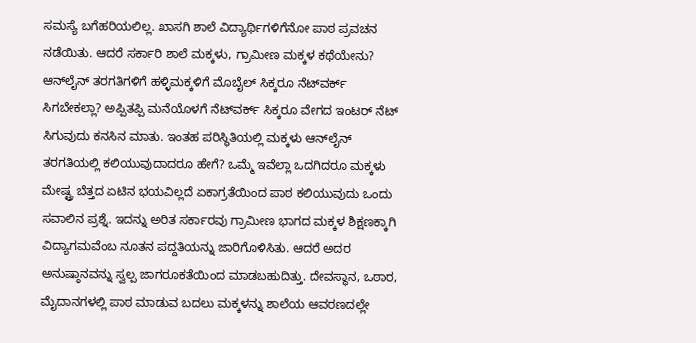ಸಮಸ್ಯೆ ಬಗೆಹರಿಯಲಿಲ್ಲ. ಖಾಸಗಿ ಶಾಲೆ ವಿದ್ಯಾರ್ಥಿಗಳಿಗೆನೋ ಪಾಠ ಪ್ರವಚನ ನಡೆಯಿತು. ಆದರೆ ಸರ್ಕಾರಿ ಶಾಲೆ ಮಕ್ಕಳು, ಗ್ರಾಮೀಣ ಮಕ್ಕಳ ಕಥೆಯೇನು? ಆನ್‌ಲೈನ್ ತರಗತಿಗಳಿಗೆ ಹಳ್ಳಿಮಕ್ಕಳಿಗೆ ಮೊಬೈಲ್ ಸಿಕ್ಕರೂ ನೆಟ್‌ವರ್ಕ್ ಸಿಗಬೇಕಲ್ಲಾ? ಅಪ್ಪಿತಪ್ಪಿ ಮನೆಯೊಳಗೆ ನೆಟ್‌ವರ್ಕ್ ಸಿಕ್ಕರೂ ವೇಗದ ಇಂಟರ್ ನೆಟ್ ಸಿಗುವುದು ಕನಸಿನ ಮಾತು. ಇಂತಹ ಪರಿಸ್ಥಿತಿಯಲ್ಲಿ ಮಕ್ಕಳು ಆನ್‌ಲೈನ್ ತರಗತಿಯಲ್ಲಿ ಕಲಿಯುವುದಾದರೂ ಹೇಗೆ? ಒಮ್ಮೆ ಇವೆಲ್ಲಾ ಒದಗಿದರೂ ಮಕ್ಕಳು ಮೇಷ್ಟ್ರ ಬೆತ್ತದ ಏಟಿನ ಭಯವಿಲ್ಲದೆ ಏಕಾಗ್ರತೆಯಿಂದ ಪಾಠ ಕಲಿಯುವುದು ಒಂದು ಸವಾಲಿನ ಪ್ರಶ್ನೆ. ಇದನ್ನು ಅರಿತ ಸರ್ಕಾರವು ಗ್ರಾಮೀಣ ಭಾಗದ ಮಕ್ಕಳ ಶಿಕ್ಷಣಕ್ಕಾಗಿ ವಿದ್ಯಾಗಮವೆಂಬ ನೂತನ ಪದ್ದತಿಯನ್ನು ಜಾರಿಗೊಳಿಸಿತು. ಆದರೆ ಅದರ ಅನುಷ್ಠಾನವನ್ನು ಸ್ವಲ್ಪ ಜಾಗರೂಕತೆಯಿಂದ ಮಾಡಬಹುದಿತ್ತು. ದೇವಸ್ಥಾನ, ಒಠಾರ, ಮೈದಾನಗಳಲ್ಲಿ ಪಾಠ ಮಾಡುವ ಬದಲು ಮಕ್ಕಳನ್ನು ಶಾಲೆಯ ಆವರಣದಲ್ಲೇ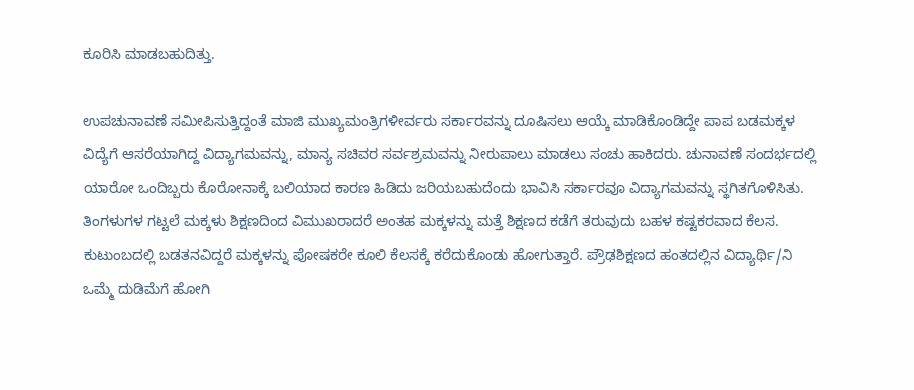ಕೂರಿಸಿ ಮಾಡಬಹುದಿತ್ತು.

ಉಪಚುನಾವಣೆ ಸಮೀಪಿಸುತ್ತಿದ್ದಂತೆ ಮಾಜಿ ಮುಖ್ಯಮಂತ್ರಿಗಳೀರ್ವರು ಸರ್ಕಾರವನ್ನು ದೂಷಿಸಲು ಆಯ್ಕೆ ಮಾಡಿಕೊಂಡಿದ್ದೇ ಪಾಪ ಬಡಮಕ್ಕಳ ವಿದ್ಯೆಗೆ ಆಸರೆಯಾಗಿದ್ದ ವಿದ್ಯಾಗಮವನ್ನು, ಮಾನ್ಯ ಸಚಿವರ ಸರ್ವಶ್ರಮವನ್ನು ನೀರುಪಾಲು ಮಾಡಲು ಸಂಚು ಹಾಕಿದರು. ಚುನಾವಣೆ ಸಂದರ್ಭದಲ್ಲಿ ಯಾರೋ ಒಂದಿಬ್ಬರು ಕೊರೋನಾಕ್ಕೆ ಬಲಿಯಾದ ಕಾರಣ ಹಿಡಿದು ಜರಿಯಬಹುದೆಂದು ಭಾವಿಸಿ ಸರ್ಕಾರವೂ ವಿದ್ಯಾಗಮವನ್ನು ಸ್ಥಗಿತಗೊಳಿಸಿತು. ತಿಂಗಳುಗಳ ಗಟ್ಟಲೆ ಮಕ್ಕಳು ಶಿಕ್ಷಣದಿಂದ ವಿಮುಖರಾದರೆ ಅಂತಹ ಮಕ್ಕಳನ್ನು ಮತ್ತೆ ಶಿಕ್ಷಣದ ಕಡೆಗೆ ತರುವುದು ಬಹಳ ಕಷ್ಟಕರವಾದ ಕೆಲಸ. ಕುಟುಂಬದಲ್ಲಿ ಬಡತನವಿದ್ದರೆ ಮಕ್ಕಳನ್ನು ಪೋಷಕರೇ ಕೂಲಿ ಕೆಲಸಕ್ಕೆ ಕರೆದುಕೊಂಡು ಹೋಗುತ್ತಾರೆ. ಪ್ರೌಢಶಿಕ್ಷಣದ ಹಂತದಲ್ಲಿನ ವಿದ್ಯಾರ್ಥಿ/ನಿ ಒಮ್ಮೆ ದುಡಿಮೆಗೆ ಹೋಗಿ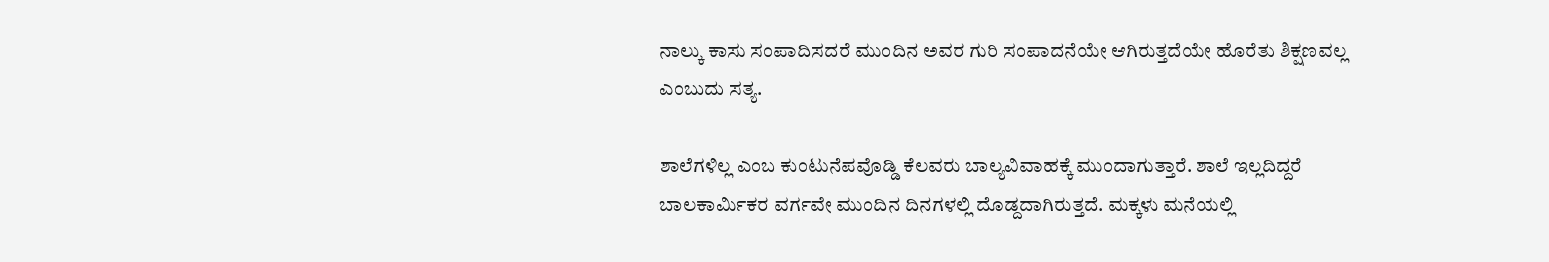ನಾಲ್ಕು ಕಾಸು ಸಂಪಾದಿಸದರೆ ಮುಂದಿನ ಅವರ ಗುರಿ ಸಂಪಾದನೆಯೇ ಆಗಿರುತ್ತದೆಯೇ ಹೊರೆತು ಶಿಕ್ಷಣವಲ್ಲ ಎಂಬುದು ಸತ್ಯ.

ಶಾಲೆಗಳಿಲ್ಲ ಎಂಬ ಕುಂಟುನೆಪವೊಡ್ಡಿ ಕೆಲವರು ಬಾಲ್ಯವಿವಾಹಕ್ಕೆ ಮುಂದಾಗುತ್ತಾರೆ. ಶಾಲೆ ಇಲ್ಲದಿದ್ದರೆ ಬಾಲಕಾರ್ಮಿಕರ ವರ್ಗವೇ ಮುಂದಿನ ದಿನಗಳಲ್ಲಿ ದೊಡ್ದದಾಗಿರುತ್ತದೆ. ಮಕ್ಕಳು ಮನೆಯಲ್ಲಿ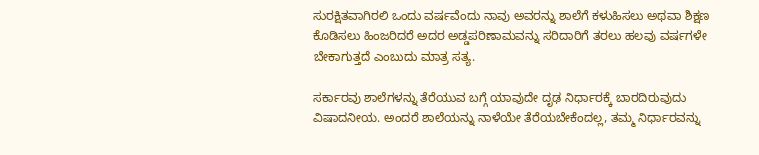ಸುರಕ್ಷಿತವಾಗಿರಲಿ ಒಂದು ವರ್ಷವೆಂದು ನಾವು ಅವರನ್ನು ಶಾಲೆಗೆ ಕಳುಹಿಸಲು ಅಥವಾ ಶಿಕ್ಷಣ ಕೊಡಿಸಲು ಹಿಂಜರಿದರೆ ಅದರ ಅಡ್ಡಪರಿಣಾಮವನ್ನು ಸರಿದಾರಿಗೆ ತರಲು ಹಲವು ವರ್ಷಗಳೇ ಬೇಕಾಗುತ್ತದೆ ಎಂಬುದು ಮಾತ್ರ ಸತ್ಯ.

ಸರ್ಕಾರವು ಶಾಲೆಗಳನ್ನು ತೆರೆಯುವ ಬಗ್ಗೆ ಯಾವುದೇ ದೃಢ ನಿರ್ಧಾರಕ್ಕೆ ಬಾರದಿರುವುದು ವಿಷಾದನೀಯ. ಅಂದರೆ ಶಾಲೆಯನ್ನು ನಾಳೆಯೇ ತೆರೆಯಬೇಕೆಂದಲ್ಲ, ತಮ್ಮ ನಿರ್ಧಾರವನ್ನು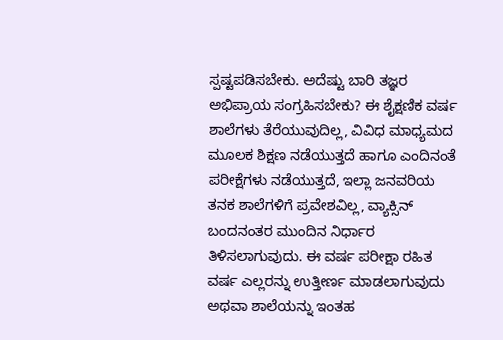ಸ್ಪಷ್ಟಪಡಿಸಬೇಕು. ಅದೆಷ್ಟು ಬಾರಿ ತಜ್ಞರ ಅಭಿಪ್ರಾಯ ಸಂಗ್ರಹಿಸಬೇಕು? ಈ ಶೈಕ್ಷಣಿಕ ವರ್ಷ ಶಾಲೆಗಳು ತೆರೆಯುವುದಿಲ್ಲ, ವಿವಿಧ ಮಾಧ್ಯಮದ ಮೂಲಕ ಶಿಕ್ಷಣ ನಡೆಯುತ್ತದೆ ಹಾಗೂ ಎಂದಿನಂತೆ ಪರೀಕ್ಷೆಗಳು ನಡೆಯುತ್ತದೆ, ಇಲ್ಲಾ ಜನವರಿಯ ತನಕ ಶಾಲೆಗಳಿಗೆ ಪ್ರವೇಶವಿಲ್ಲ, ವ್ಯಾಕ್ಸಿನ್ ಬಂದನಂತರ ಮುಂದಿನ ನಿರ್ಧಾರ ತಿಳಿಸಲಾಗುವುದು. ಈ ವರ್ಷ ಪರೀಕ್ಷಾ ರಹಿತ ವರ್ಷ ಎಲ್ಲರನ್ನು ಉತ್ತೀರ್ಣ ಮಾಡಲಾಗುವುದು ಅಥವಾ ಶಾಲೆಯನ್ನು ಇಂತಹ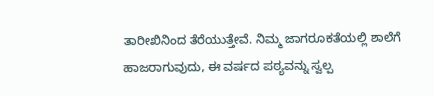ತಾರೀಖಿನಿಂದ ತೆರೆಯುತ್ತೇವೆ. ನಿಮ್ಮ ಜಾಗರೂಕತೆಯಲ್ಲಿ ಶಾಲೆಗೆ ಹಾಜರಾಗುವುದು, ಈ ವರ್ಷದ ಪಠ್ಯವನ್ನು ಸ್ವಲ್ಪ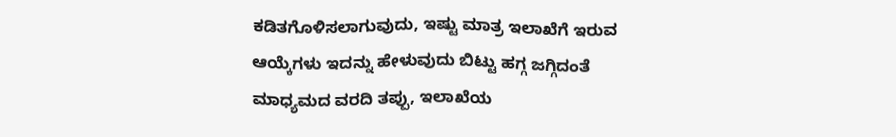ಕಡಿತಗೊಳಿಸಲಾಗುವುದು, ಇಷ್ಟು ಮಾತ್ರ ಇಲಾಖೆಗೆ ಇರುವ ಆಯ್ಕೆಗಳು ಇದನ್ನು ಹೇಳುವುದು ಬಿಟ್ಟು ಹಗ್ಗ ಜಗ್ಗಿದಂತೆ ಮಾಧ್ಯಮದ ವರದಿ ತಪ್ಪು, ಇಲಾಖೆಯ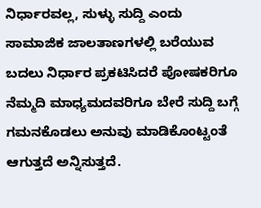ನಿರ್ಧಾರವಲ್ಲ, ಸುಳ್ಳು ಸುದ್ದಿ ಎಂದು ಸಾಮಾಜಿಕ ಜಾಲತಾಣಗಳಲ್ಲಿ ಬರೆಯುವ ಬದಲು ನಿರ್ಧಾರ ಪ್ರಕಟಿಸಿದರೆ ಪೋಷಕರಿಗೂ ನೆಮ್ಮದಿ ಮಾಧ್ಯಮದವರಿಗೂ ಬೇರೆ ಸುದ್ದಿ ಬಗ್ಗೆ ಗಮನಕೊಡಲು ಅನುವು ಮಾಡಿಕೊಂಟ್ಟಂತೆ ಆಗುತ್ತದೆ ಅನ್ನಿಸುತ್ತದೆ.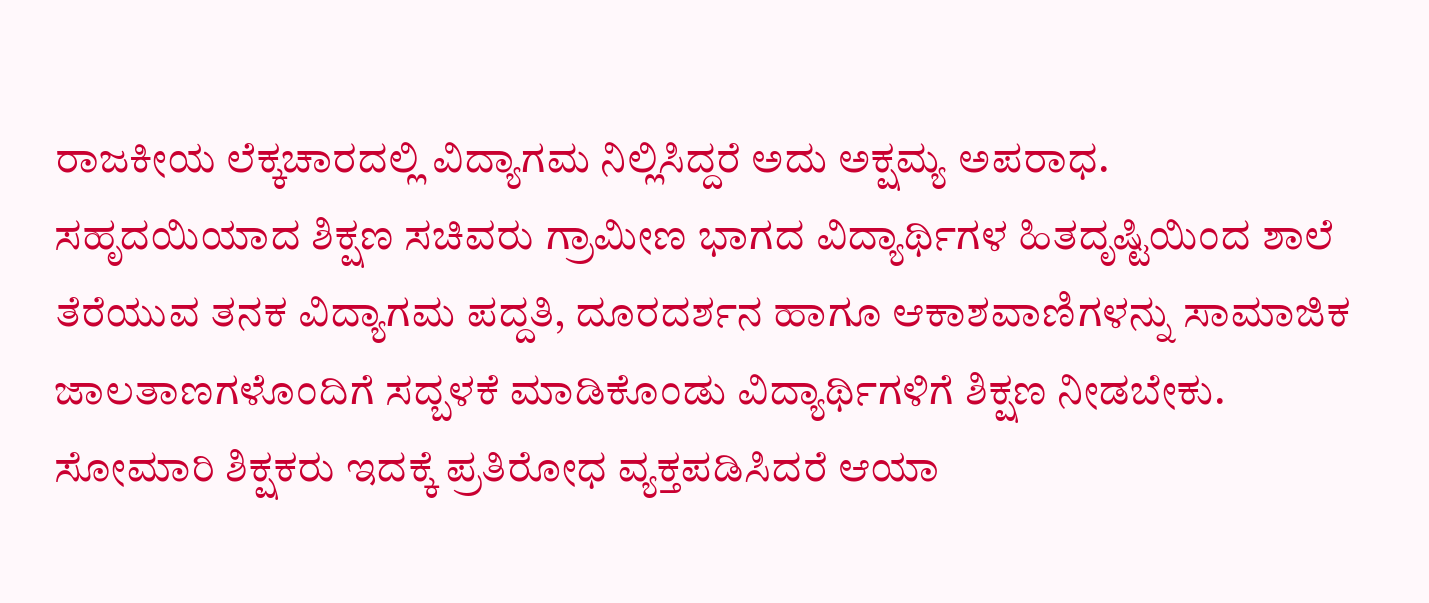ರಾಜಕೀಯ ಲೆಕ್ಕಚಾರದಲ್ಲಿ ವಿದ್ಯಾಗಮ ನಿಲ್ಲಿಸಿದ್ದರೆ ಅದು ಅಕ್ಷಮ್ಯ ಅಪರಾಧ. ಸಹೃದಯಿಯಾದ ಶಿಕ್ಷಣ ಸಚಿವರು ಗ್ರಾಮೀಣ ಭಾಗದ ವಿದ್ಯಾರ್ಥಿಗಳ ಹಿತದೃಷ್ಟಿಯಿಂದ ಶಾಲೆ ತೆರೆಯುವ ತನಕ ವಿದ್ಯಾಗಮ ಪದ್ದತಿ, ದೂರದರ್ಶನ ಹಾಗೂ ಆಕಾಶವಾಣಿಗಳನ್ನು ಸಾಮಾಜಿಕ ಜಾಲತಾಣಗಳೊಂದಿಗೆ ಸದ್ಬಳಕೆ ಮಾಡಿಕೊಂಡು ವಿದ್ಯಾರ್ಥಿಗಳಿಗೆ ಶಿಕ್ಷಣ ನೀಡಬೇಕು. ಸೋಮಾರಿ ಶಿಕ್ಷಕರು ಇದಕ್ಕೆ ಪ್ರತಿರೋಧ ವ್ಯಕ್ತಪಡಿಸಿದರೆ ಆಯಾ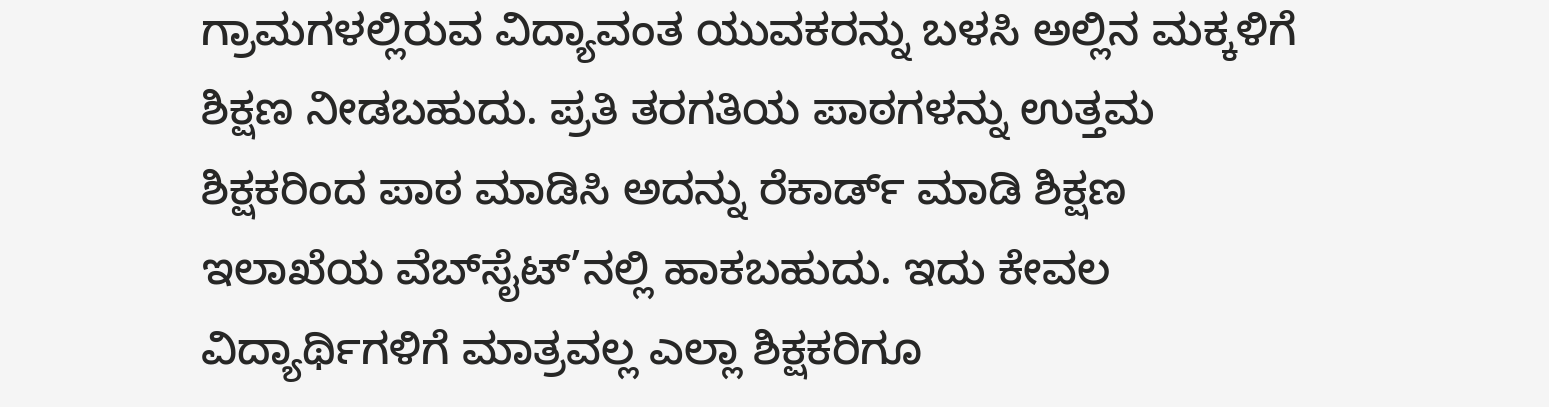ಗ್ರಾಮಗಳಲ್ಲಿರುವ ವಿದ್ಯಾವಂತ ಯುವಕರನ್ನು ಬಳಸಿ ಅಲ್ಲಿನ ಮಕ್ಕಳಿಗೆ ಶಿಕ್ಷಣ ನೀಡಬಹುದು. ಪ್ರತಿ ತರಗತಿಯ ಪಾಠಗಳನ್ನು ಉತ್ತಮ ಶಿಕ್ಷಕರಿಂದ ಪಾಠ ಮಾಡಿಸಿ ಅದನ್ನು ರೆಕಾರ್ಡ್ ಮಾಡಿ ಶಿಕ್ಷಣ ಇಲಾಖೆಯ ವೆಬ್‌ಸೈಟ್’ನಲ್ಲಿ ಹಾಕಬಹುದು. ಇದು ಕೇವಲ ವಿದ್ಯಾರ್ಥಿಗಳಿಗೆ ಮಾತ್ರವಲ್ಲ ಎಲ್ಲಾ ಶಿಕ್ಷಕರಿಗೂ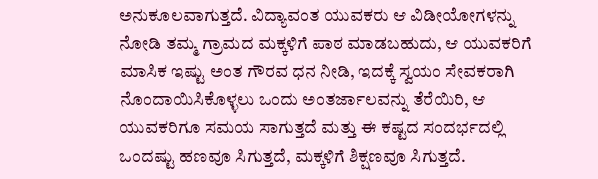ಅನುಕೂಲವಾಗುತ್ತದೆ. ವಿದ್ಯಾವಂತ ಯುವಕರು ಆ ವಿಡೀಯೋಗಳನ್ನು ನೋಡಿ ತಮ್ಮ ಗ್ರಾಮದ ಮಕ್ಕಳಿಗೆ ಪಾಠ ಮಾಡಬಹುದು, ಆ ಯುವಕರಿಗೆ ಮಾಸಿಕ ಇಷ್ಟು ಅಂತ ಗೌರವ ಧನ ನೀಡಿ, ಇದಕ್ಕೆ ಸ್ವಯಂ ಸೇವಕರಾಗಿ ನೊಂದಾಯಿಸಿಕೊಳ್ಳಲು ಒಂದು ಅಂತರ್ಜಾಲವನ್ನು ತೆರೆಯಿರಿ, ಆ ಯುವಕರಿಗೂ ಸಮಯ ಸಾಗುತ್ತದೆ ಮತ್ತು ಈ ಕಷ್ಟದ ಸಂದರ್ಭದಲ್ಲಿ ಒಂದಷ್ಟು ಹಣವೂ ಸಿಗುತ್ತದೆ, ಮಕ್ಕಳಿಗೆ ಶಿಕ್ಷಣವೂ ಸಿಗುತ್ತದೆ.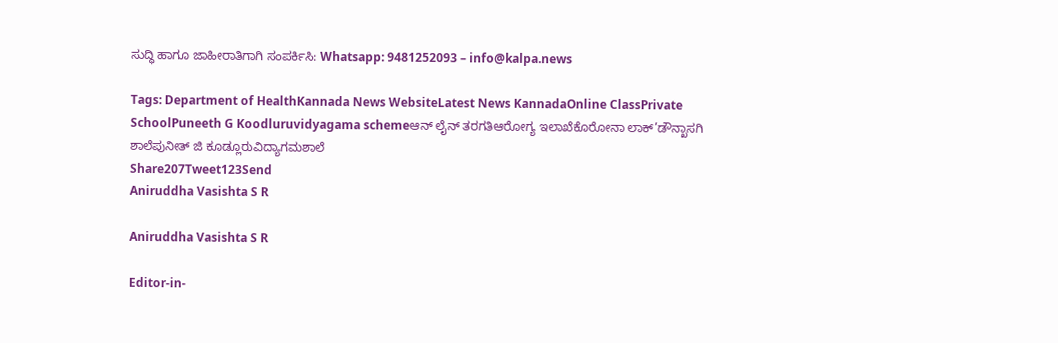ಸುದ್ಧಿ ಹಾಗೂ ಜಾಹೀರಾತಿಗಾಗಿ ಸಂಪರ್ಕಿಸಿ: Whatsapp: 9481252093 – info@kalpa.news

Tags: Department of HealthKannada News WebsiteLatest News KannadaOnline ClassPrivate SchoolPuneeth G Koodluruvidyagama schemeಆನ್ ಲೈನ್ ತರಗತಿಆರೋಗ್ಯ ಇಲಾಖೆಕೊರೋನಾ ಲಾಕ್’ಡೌನ್ಖಾಸಗಿ ಶಾಲೆಪುನೀತ್ ಜಿ ಕೂಡ್ಲೂರುವಿದ್ಯಾಗಮಶಾಲೆ
Share207Tweet123Send
Aniruddha Vasishta S R

Aniruddha Vasishta S R

Editor-in-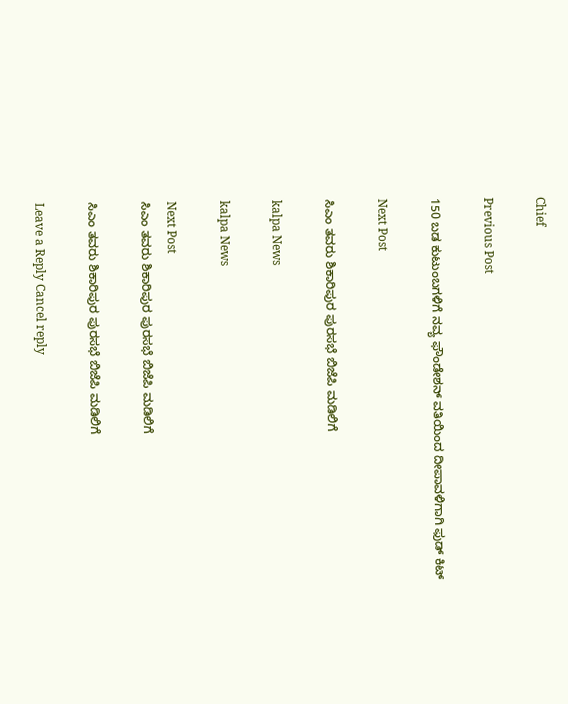Chief

Previous Post

150 ಬಡ ಕುಟುಂಬಗಳಿಗೆ ನವ್ಯ ಫೌಂಡೇಶನ್ ವತಿಯಿಂದ ದೀಪಾವಳಿಗಾಗಿ ಫುಡ್ ಕಿಟ್

Next Post

ಸಿಎಂ ತವರು ಶಿಕಾರಿಪುರ ಪುರಸಭೆ ಬಿಜೆಪಿ ಮಡಿಲಿಗೆ

kalpa News

kalpa News

Next Post
ಸಿಎಂ ತವರು ಶಿಕಾರಿಪುರ ಪುರಸಭೆ ಬಿಜೆಪಿ ಮಡಿಲಿಗೆ

ಸಿಎಂ ತವರು ಶಿಕಾರಿಪುರ ಪುರಸಭೆ ಬಿಜೆಪಿ ಮಡಿಲಿಗೆ

Leave a Reply Cancel reply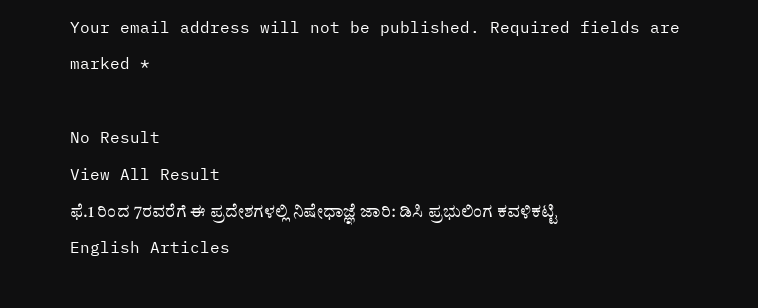Your email address will not be published. Required fields are marked *

No Result
View All Result
ಫೆ.1 ರಿಂದ 7ರವರೆಗೆ ಈ ಪ್ರದೇಶಗಳಲ್ಲಿ ನಿಷೇಧಾಜ್ಞೆ ಜಾರಿ: ಡಿಸಿ ಪ್ರಭುಲಿಂಗ ಕವಳಿಕಟ್ಟಿ
English Articles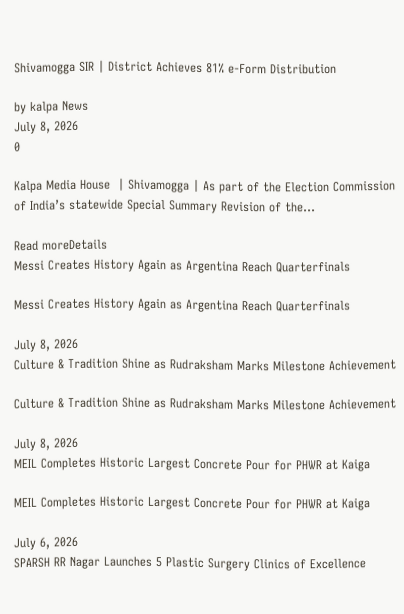Shivamogga SIR | District Achieves 81% e-Form Distribution

by kalpa News
July 8, 2026
0

Kalpa Media House  | Shivamogga | As part of the Election Commission of India’s statewide Special Summary Revision of the...

Read moreDetails
Messi Creates History Again as Argentina Reach Quarterfinals

Messi Creates History Again as Argentina Reach Quarterfinals

July 8, 2026
Culture & Tradition Shine as Rudraksham Marks Milestone Achievement

Culture & Tradition Shine as Rudraksham Marks Milestone Achievement

July 8, 2026
MEIL Completes Historic Largest Concrete Pour for PHWR at Kaiga

MEIL Completes Historic Largest Concrete Pour for PHWR at Kaiga

July 6, 2026
SPARSH RR Nagar Launches 5 Plastic Surgery Clinics of Excellence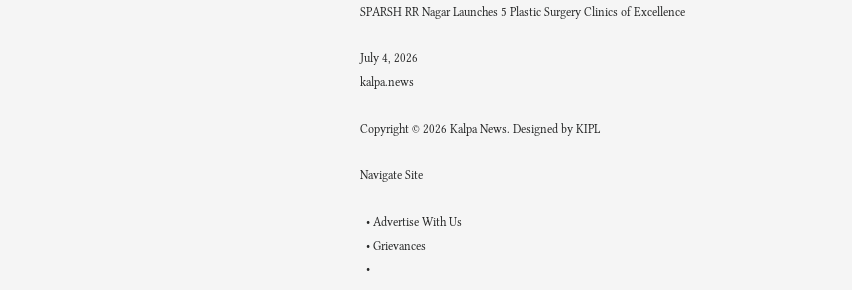SPARSH RR Nagar Launches 5 Plastic Surgery Clinics of Excellence

July 4, 2026
kalpa.news

Copyright © 2026 Kalpa News. Designed by KIPL

Navigate Site

  • Advertise With Us
  • Grievances
  •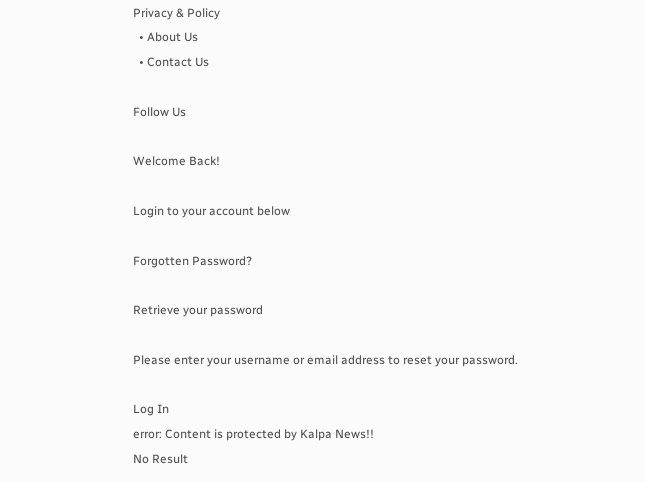Privacy & Policy
  • About Us
  • Contact Us

Follow Us

Welcome Back!

Login to your account below

Forgotten Password?

Retrieve your password

Please enter your username or email address to reset your password.

Log In
error: Content is protected by Kalpa News!!
No Result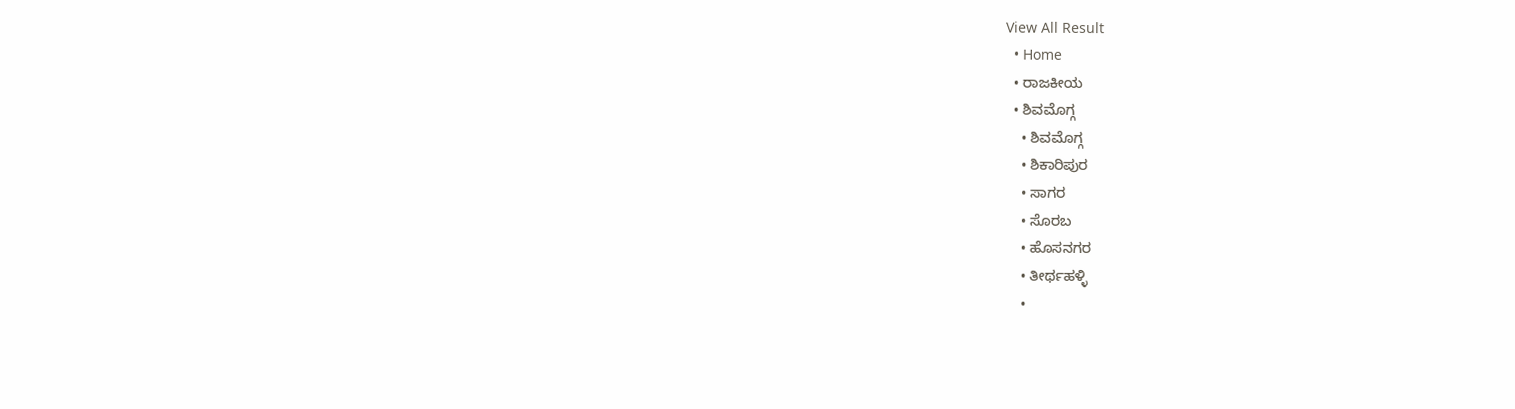View All Result
  • Home
  • ರಾಜಕೀಯ
  • ಶಿವಮೊಗ್ಗ
    • ಶಿವಮೊಗ್ಗ
    • ಶಿಕಾರಿಪುರ
    • ಸಾಗರ
    • ಸೊರಬ
    • ಹೊಸನಗರ
    • ತೀರ್ಥಹಳ್ಳಿ
    •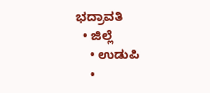ಭದ್ರಾವತಿ
  • ಜಿಲ್ಲೆ
    • ಉಡುಪಿ
    •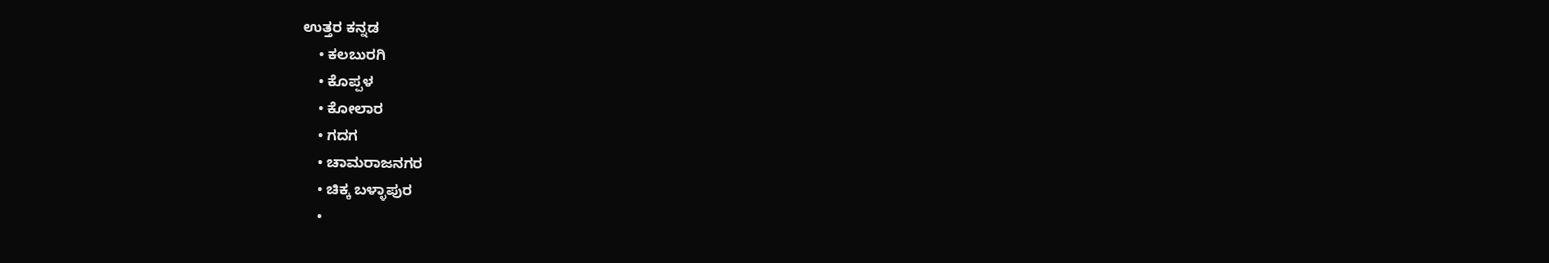ಉತ್ತರ ಕನ್ನಡ
    • ಕಲಬುರಗಿ
    • ಕೊಪ್ಪಳ
    • ಕೋಲಾರ
    • ಗದಗ
    • ಚಾಮರಾಜನಗರ
    • ಚಿಕ್ಕ ಬಳ್ಳಾಪುರ
    •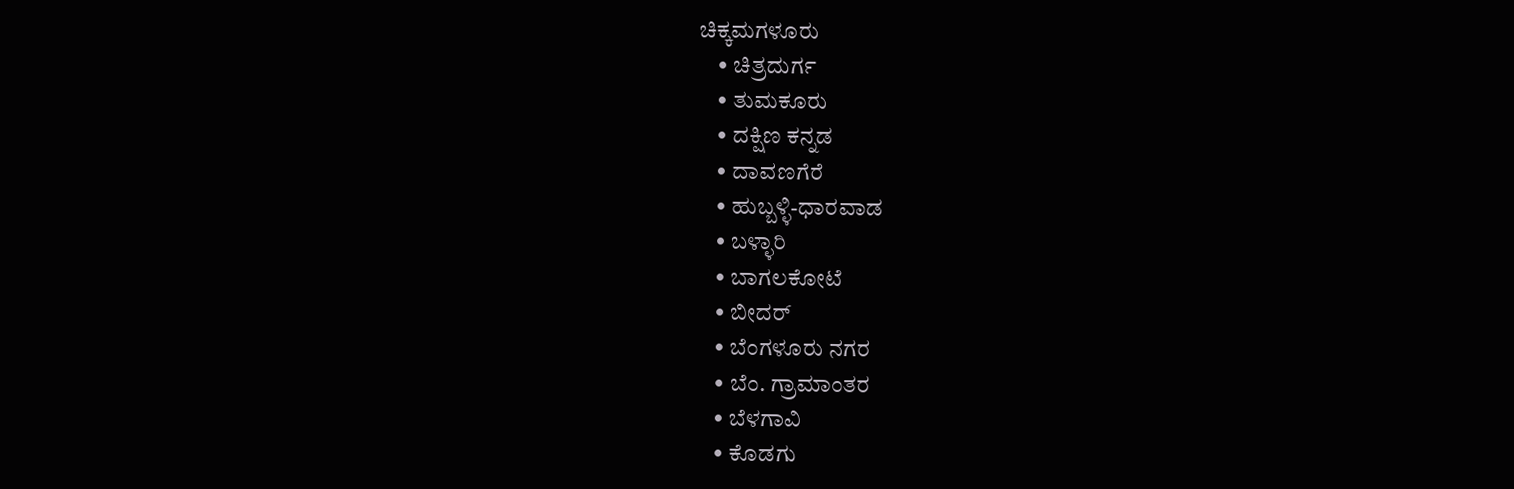ಚಿಕ್ಕಮಗಳೂರು
    • ಚಿತ್ರದುರ್ಗ
    • ತುಮಕೂರು
    • ದಕ್ಷಿಣ ಕನ್ನಡ
    • ದಾವಣಗೆರೆ
    • ಹುಬ್ಬಳ್ಳಿ-ಧಾರವಾಡ
    • ಬಳ್ಳಾರಿ
    • ಬಾಗಲಕೋಟೆ
    • ಬೀದರ್
    • ಬೆಂಗಳೂರು ನಗರ
    • ಬೆಂ. ಗ್ರಾಮಾಂತರ
    • ಬೆಳಗಾವಿ
    • ಕೊಡಗು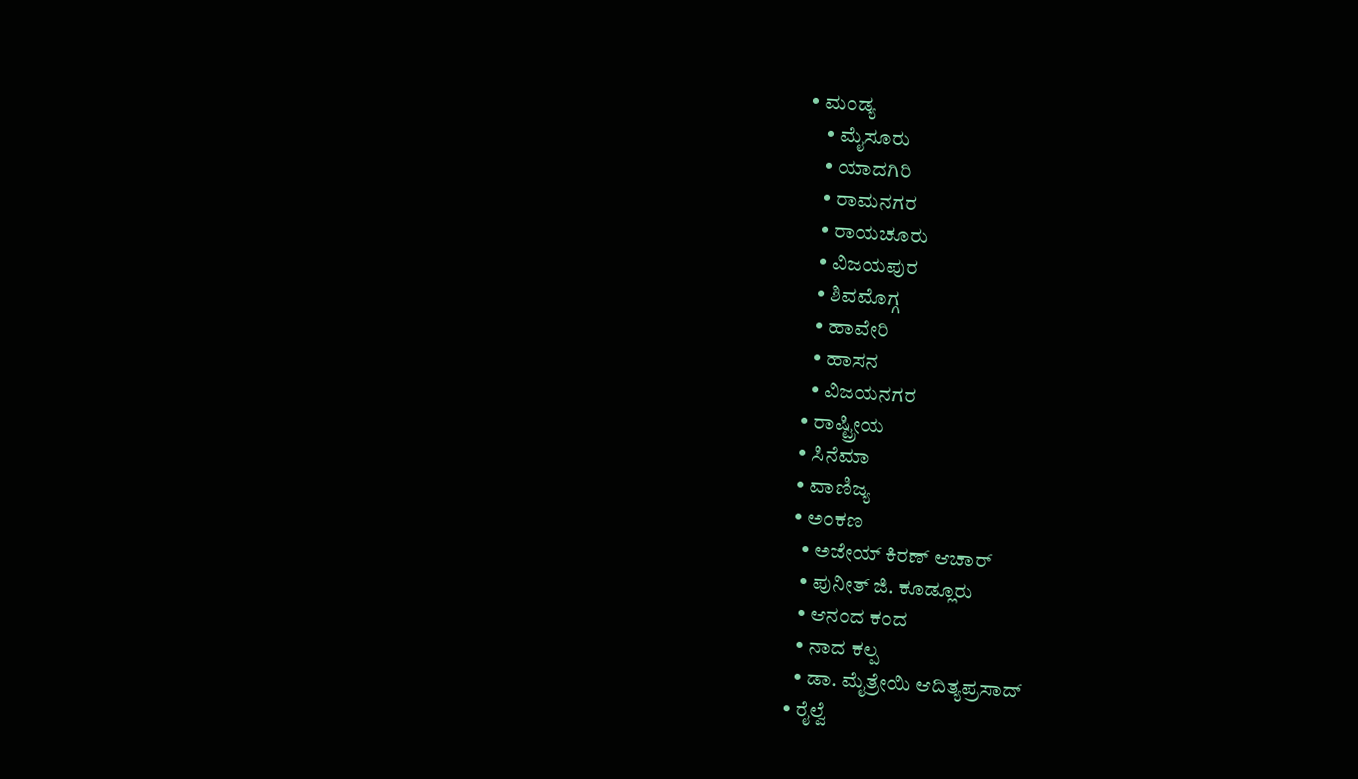• ಮಂಡ್ಯ
    • ಮೈಸೂರು
    • ಯಾದಗಿರಿ
    • ರಾಮನಗರ
    • ರಾಯಚೂರು
    • ವಿಜಯಪುರ
    • ಶಿವಮೊಗ್ಗ
    • ಹಾವೇರಿ
    • ಹಾಸನ
    • ವಿಜಯನಗರ
  • ರಾಷ್ಟ್ರೀಯ
  • ಸಿನೆಮಾ
  • ವಾಣಿಜ್ಯ
  • ಅಂಕಣ
    • ಅಜೇಯ್ ಕಿರಣ್ ಆಚಾರ್
    • ಪುನೀತ್ ಜಿ. ಕೂಡ್ಲೂರು
    • ಆನಂದ ಕಂದ
    • ನಾದ ಕಲ್ಪ
    • ಡಾ. ಮೈತ್ರೇಯಿ ಆದಿತ್ಯಪ್ರಸಾದ್
  • ರೈಲ್ವೆ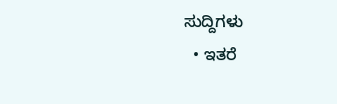ಸುದ್ದಿಗಳು
  • ಇತರೆ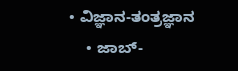• ವಿಜ್ಞಾನ-ತಂತ್ರಜ್ಞಾನ
    • ಜಾಬ್-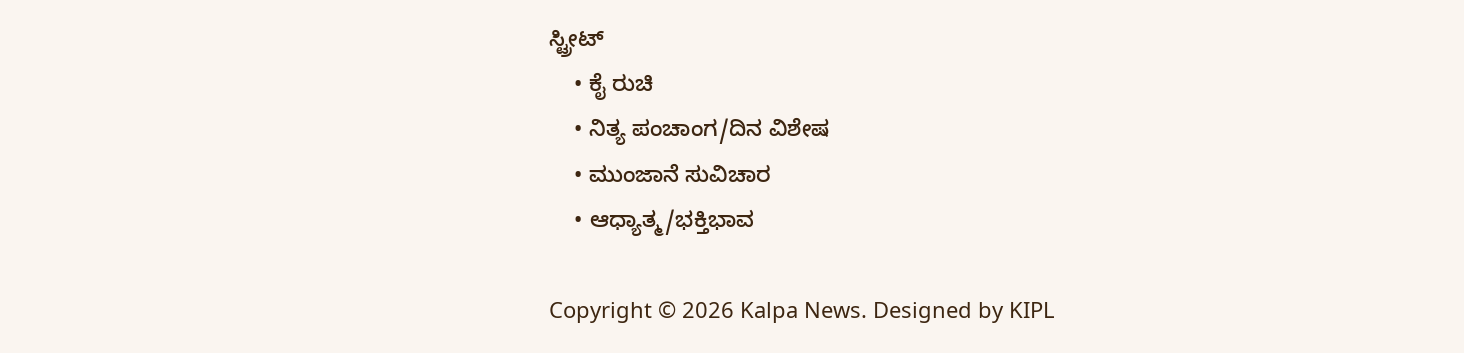ಸ್ಟ್ರೀಟ್
    • ಕೈ ರುಚಿ
    • ನಿತ್ಯ ಪಂಚಾಂಗ/ದಿನ ವಿಶೇಷ
    • ಮುಂಜಾನೆ ಸುವಿಚಾರ
    • ಆಧ್ಯಾತ್ಮ/ಭಕ್ತಿಭಾವ

Copyright © 2026 Kalpa News. Designed by KIPL